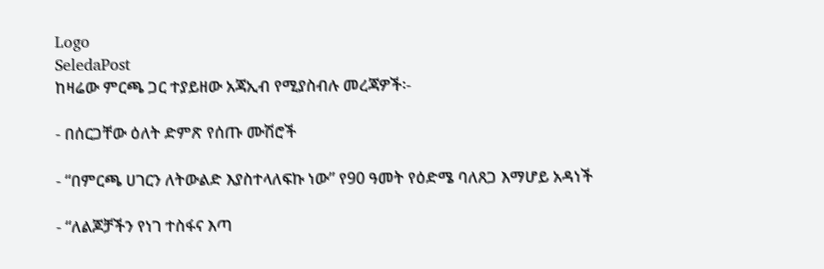Logo
SeledaPost
ከዛሬው ምርጫ ጋር ተያይዘው አጃኢብ የሚያስብሉ መረጃዎች፡-

- በሰርጋቸው ዕለት ድምጽ የሰጡ ሙሽሮች

- “በምርጫ ሀገርን ለትውልድ እያስተላለፍኩ ነው” የ90 ዓመት የዕድሜ ባለጸጋ እማሆይ አዳነች

- “ለልጆቻችን የነገ ተስፋና እጣ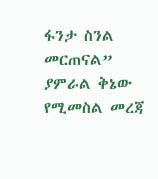ፋንታ ስንል መርጠናል” ያምራል ቅኔው የሚመስል መረጃ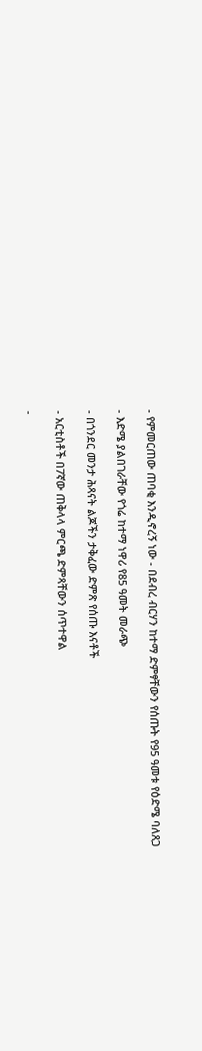- የምመርጠው ጠባቂ እንዲኖረኝ ነው - በደብረ ብርሃን ከተማ ድምፃቸውን የሰጡት የ95 ዓመቱ የዕድሜ ባለጸጋ

- እድሜ ያልበገራቸው የጎሬ ከተማ ነዋሪ የ85 ዓመት መራጭ

- በጎንደር መንታ ሕጻናት ልጆችን ታቅፈው ድምጽ የሰጡ እናቶች

- አርቲስቶች በ7ኛው ጠቅላላ ምርጫ ድምጻቸውን ሰጥተዋል

-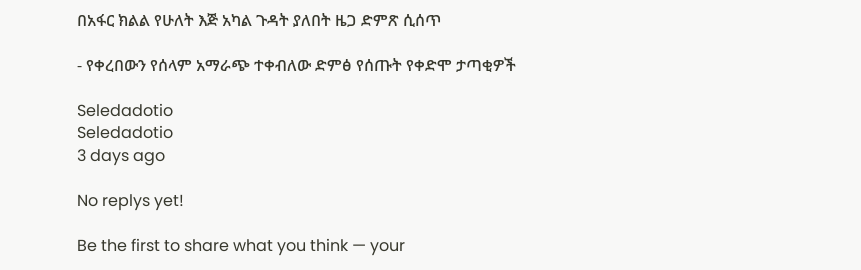በአፋር ክልል የሁለት እጅ አካል ጉዳት ያለበት ዜጋ ድምጽ ሲሰጥ

- የቀረበውን የሰላም አማራጭ ተቀብለው ድምፅ የሰጡት የቀድሞ ታጣቂዎች

Seledadotio
Seledadotio
3 days ago

No replys yet!

Be the first to share what you think — your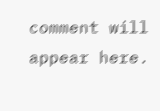comment will appear here.